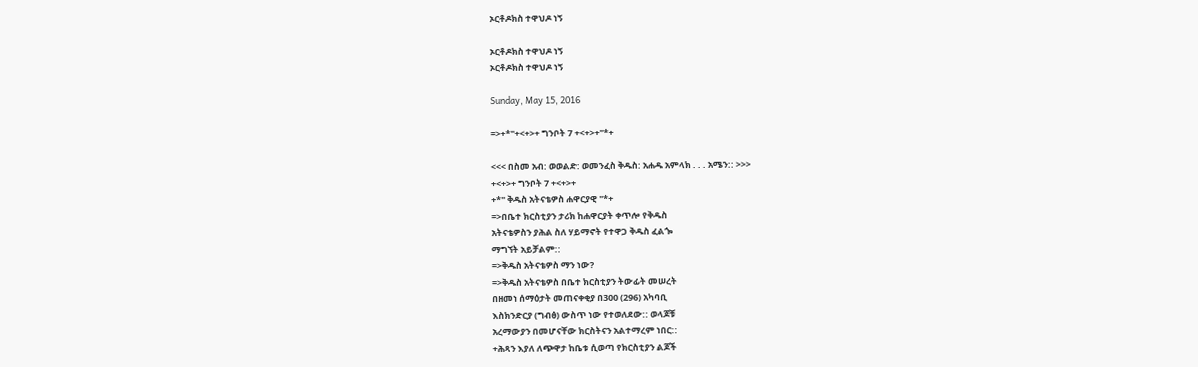ኦርቶዶክስ ተዋህዶ ነኝ

ኦርቶዶክስ ተዋህዶ ነኝ
ኦርቶዶክስ ተዋህዶ ነኝ

Sunday, May 15, 2016

=>+*"+<+>+ ግንቦት 7 +<+>+"*+

<<< በስመ አብ: ወወልድ: ወመንፈስ ቅዱስ: አሐዱ አምላክ . . . አሜን:: >>>
+<+>+ ግንቦት 7 +<+>+
+*" ቅዱስ አትናቴዎስ ሐዋርያዊ "*+
=>በቤተ ክርስቲያን ታሪክ ከሐዋርያት ቀጥሎ የቅዱስ
አትናቴዎስን ያሕል ስለ ሃይማኖት የተዋጋ ቅዱስ ፈልጐ
ማግኘት አይቻልም::
=>ቅዱስ አትናቴዎስ ማን ነው?
=>ቅዱስ አትናቴዎስ በቤተ ክርስቲያን ትውፊት መሠረት
በዘመነ ሰማዕታት መጠናቀቂያ በ300 (296) አካባቢ
እስክንድርያ (ግብፅ) ውስጥ ነው የተወለደው:: ወላጆቹ
አረማውያን በመሆናቸው ክርስትናን አልተማረም ነበር::
+ሕጻን እያለ ለጭዋታ ከቤቱ ሲወጣ የክርስቲያን ልጆች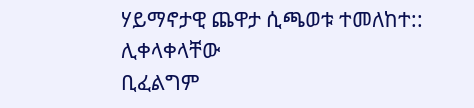ሃይማኖታዊ ጨዋታ ሲጫወቱ ተመለከተ:: ሊቀላቀላቸው
ቢፈልግም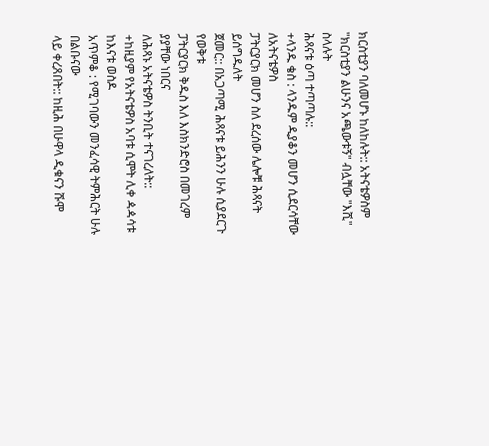ክርስቲያን ባለመሆኑ ከለከሉት:: አትናቴዎስም
"ክርስቲያን ልሁንና አጫውቱኝ" ብሏቸው "እሺ" ስላሉት
ሕጻናቱ ዕጣ ተጣጣሉ::
+ላንዱ ቄስ : ላንዱም ዲያቆን መሆን ሲደርሳቸው ለአትናቴዎስ
ፓትርያርክ መሆን ስለ ደረሰው ሌሎቹ ሕጻናት ይሰግዱለት
ጀመር:: በአጋጣሚ ሕጻናቱ ይሕንን ሁሉ ሲያደርጉ የወቅቱ
ፓትርያርክ ቅዱስ እለ እስክንድሮስ በመገረም ያያቸው ነበርና
ለሕጻኑ አትናቴዎስ ትንቢት ተናገረለት::
+ከዚያም የአትናቴዎስ አባቱ ሲሞት ሊቀ ዻዻሳቱ ከእናቱ ወስዶ
አጥምቆ : የሚገባውን መንፈሳዊ ትምሕርት ሁሉ በልቡናው
ላይ ቀረጸበት:: ከዚሕ በሁዋላ ዲቁናን ሹሞ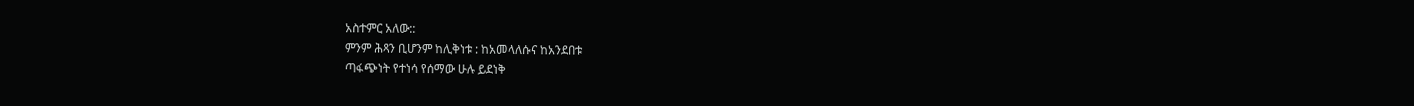አስተምር አለው::
ምንም ሕጻን ቢሆንም ከሊቅነቱ : ከአመላለሱና ከአንደበቱ
ጣፋጭነት የተነሳ የሰማው ሁሉ ይደነቅ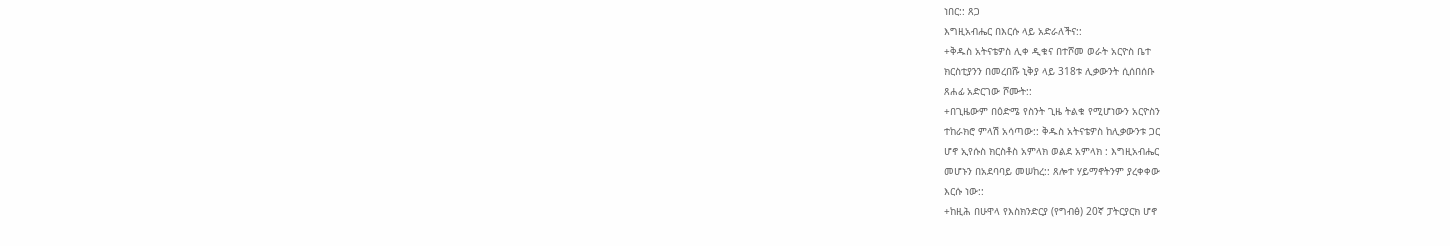ነበር:: ጸጋ
እግዚአብሔር በእርሱ ላይ አድራለችና::
+ቅዱስ አትናቴዎስ ሊቀ ዲቁና በተሾመ ወራት አርዮስ ቤተ
ክርስቲያንን በመረበሹ ኒቅያ ላይ 318ቱ ሊቃውንት ሲሰበሰቡ
ጸሐፊ አድርገው ሾሙት::
+በጊዜውም በዕድሜ የስንት ጊዜ ትልቁ የሚሆነውን አርዮስን
ተከራክሮ ምላሽ አሳጣው:: ቅዱስ አትናቴዎስ ከሊቃውንቱ ጋር
ሆኖ ኢየሱስ ክርስቶስ አምላክ ወልደ አምላክ : እግዚአብሔር
መሆኑን በአደባባይ መሠከረ:: ጸሎተ ሃይማኖትንም ያረቀቀው
እርሱ ነው::
+ከዚሕ በሁዋላ የእስክንድርያ (የግብፅ) 20ኛ ፓትርያርክ ሆኖ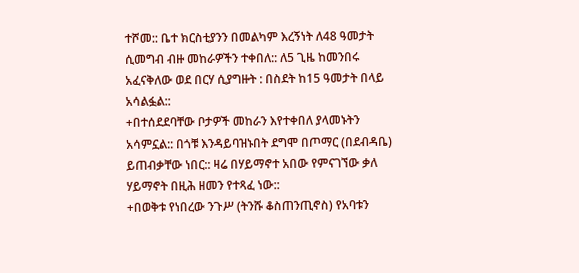ተሾመ:: ቤተ ክርስቲያንን በመልካም እረኝነት ለ48 ዓመታት
ሲመግብ ብዙ መከራዎችን ተቀበለ:: ለ5 ጊዜ ከመንበሩ
አፈናቅለው ወደ በርሃ ሲያግዙት : በስደት ከ15 ዓመታት በላይ
አሳልፏል::
+በተሰደደባቸው ቦታዎች መከራን እየተቀበለ ያላመኑትን
አሳምኗል:: በጎቹ እንዳይባዝኑበት ደግሞ በጦማር (በደብዳቤ)
ይጠብቃቸው ነበር:: ዛሬ በሃይማኖተ አበው የምናገኘው ቃለ
ሃይማኖት በዚሕ ዘመን የተጻፈ ነው::
+በወቅቱ የነበረው ንጉሥ (ትንሹ ቆስጠንጢኖስ) የአባቱን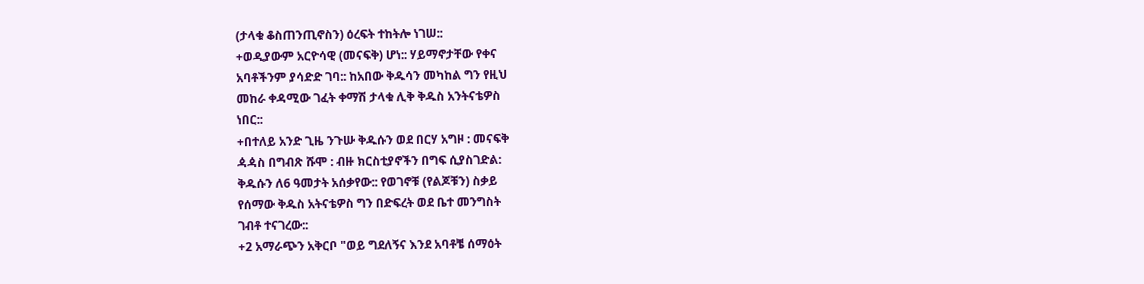(ታላቁ ቆስጠንጢኖስን) ዕረፍት ተከትሎ ነገሠ::
+ወዲያውም አርዮሳዊ (መናፍቅ) ሆነ:: ሃይማኖታቸው የቀና
አባቶችንም ያሳድድ ገባ:: ከአበው ቅዱሳን መካከል ግን የዚህ
መከራ ቀዳሚው ገፈት ቀማሽ ታላቁ ሊቅ ቅዱስ አንትናቴዎስ
ነበር::
+በተለይ አንድ ጊዜ ንጉሡ ቅዱሱን ወደ በርሃ አግዞ : መናፍቅ
ዻዻስ በግብጽ ሹሞ : ብዙ ክርስቲያኖችን በግፍ ሲያስገድል:
ቅዱሱን ለ6 ዓመታት አሰቃየው:: የወገኖቹ (የልጆቹን) ስቃይ
የሰማው ቅዱስ አትናቴዎስ ግን በድፍረት ወደ ቤተ መንግስት
ገብቶ ተናገረው::
+2 አማራጭን አቅርቦ "ወይ ግደለኝና እንደ አባቶቼ ሰማዕት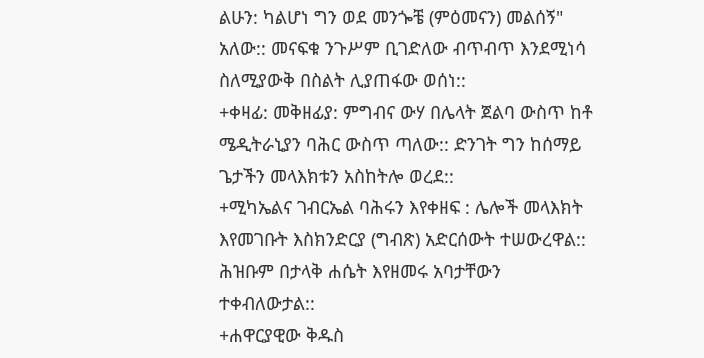ልሁን: ካልሆነ ግን ወደ መንጐቼ (ምዕመናን) መልሰኝ"
አለው:: መናፍቁ ንጉሥም ቢገድለው ብጥብጥ እንደሚነሳ
ስለሚያውቅ በስልት ሊያጠፋው ወሰነ::
+ቀዛፊ: መቅዘፊያ: ምግብና ውሃ በሌላት ጀልባ ውስጥ ከቶ
ሜዲትራኒያን ባሕር ውስጥ ጣለው:: ድንገት ግን ከሰማይ
ጌታችን መላእክቱን አስከትሎ ወረደ::
+ሚካኤልና ገብርኤል ባሕሩን እየቀዘፍ : ሌሎች መላእክት
እየመገቡት እስክንድርያ (ግብጽ) አድርሰውት ተሠውረዋል::
ሕዝቡም በታላቅ ሐሴት እየዘመሩ አባታቸውን
ተቀብለውታል::
+ሐዋርያዊው ቅዱስ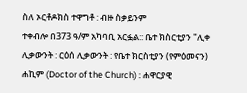ስለ ኦርቶዶክስ ተዋግቶ : ብዙ ስቃይንም
ተቀብሎ በ373 ዓ/ም አካባቢ አርፏል:: ቤተ ክስርቲያን "ሊቀ
ሊቃውንት : ርዕሰ ሊቃውንት : የቤተ ክርስቲያን (የምዕመናን)
ሐኪም (Doctor of the Church) : ሐዋርያዊ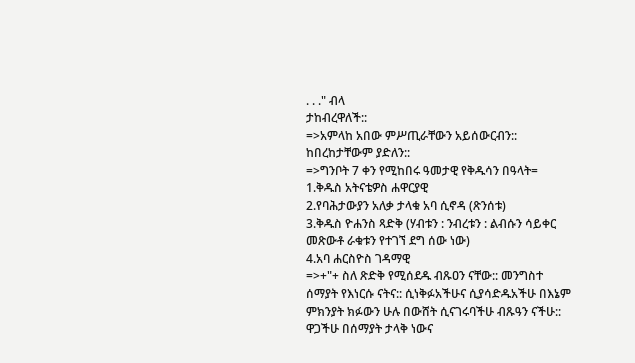. . ." ብላ
ታከብረዋለች::
=>አምላከ አበው ምሥጢራቸውን አይሰውርብን::
ከበረከታቸውም ያድለን::
=>ግንቦት 7 ቀን የሚከበሩ ዓመታዊ የቅዱሳን በዓላት=
1.ቅዱስ አትናቴዎስ ሐዋርያዊ
2.የባሕታውያን አለቃ ታላቁ አባ ሲኖዳ (ጽንሰቱ)
3.ቅዱስ ዮሐንስ ጻድቅ (ሃብቱን : ንብረቱን : ልብሱን ሳይቀር
መጽውቶ ራቁቱን የተገኘ ደግ ሰው ነው)
4.አባ ሐርስዮስ ገዳማዊ
=>+"+ ስለ ጽድቅ የሚሰደዱ ብጹዐን ናቸው:: መንግስተ
ሰማያት የእነርሱ ናትና:: ሲነቅፉአችሁና ሲያሳድዱአችሁ በእኔም
ምክንያት ክፉውን ሁሉ በውሸት ሲናገሩባችሁ ብጹዓን ናችሁ::
ዋጋችሁ በሰማያት ታላቅ ነውና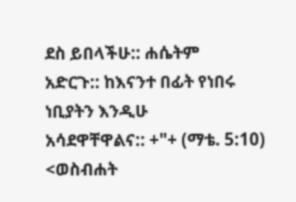ደስ ይበላችሁ:: ሐሴትም
አድርጉ:: ከእናንተ በፊት የነበሩ ነቢያትን እንዲሁ
አሳደዋቸዋልና:: +"+ (ማቴ. 5:10)
<ወስብሐት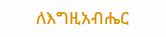ለእግዚአብሔር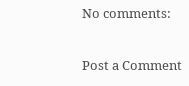No comments:

Post a Comment